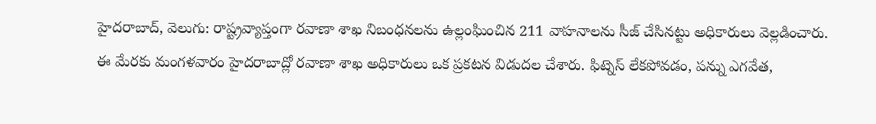హైదరాబాద్, వెలుగు: రాష్ట్రవ్యాప్తంగా రవాణా శాఖ నిబంధనలను ఉల్లంఘించిన 211 వాహనాలను సీజ్ చేసినట్టు అధికారులు వెల్లడించారు. ఈ మేరకు మంగళవారం హైదరాబాద్లో రవాణా శాఖ అధికారులు ఒక ప్రకటన విడుదల చేశారు. ఫిట్నెస్ లేకపోవడం, పన్ను ఎగవేత,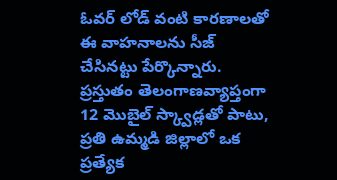ఓవర్ లోడ్ వంటి కారణాలతో ఈ వాహనాలను సీజ్ చేసినట్టు పేర్కొన్నారు. ప్రస్తుతం తెలంగాణవ్యాప్తంగా 12 మొబైల్ స్క్వాడ్లతో పాటు, ప్రతి ఉమ్మడి జిల్లాలో ఒక ప్రత్యేక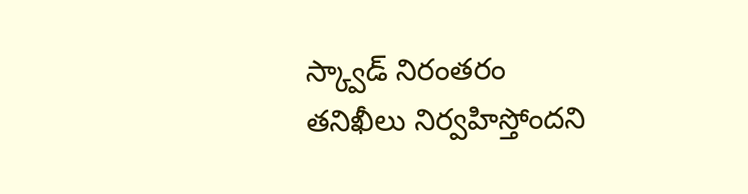స్క్వాడ్ నిరంతరం తనిఖీలు నిర్వహిస్తోందని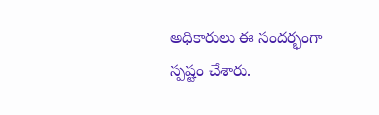అధికారులు ఈ సందర్భంగా స్పష్టం చేశారు.